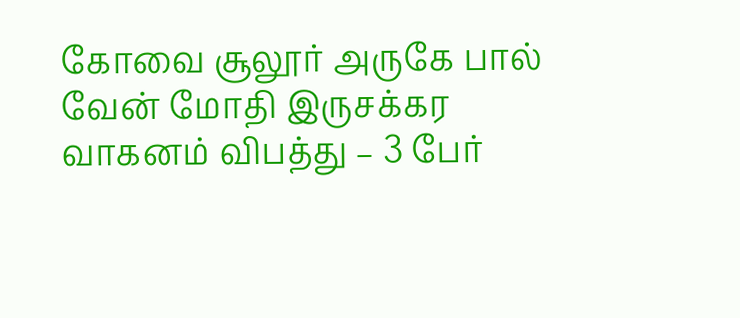கோவை சூலூர் அருகே பால் வேன் மோதி இருசக்கர வாகனம் விபத்து – 3 பேர்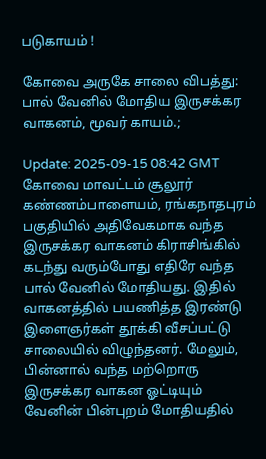படுகாயம் !

கோவை அருகே சாலை விபத்து: பால் வேனில் மோதிய இருசக்கர வாகனம், மூவர் காயம்.;

Update: 2025-09-15 08:42 GMT
கோவை மாவட்டம் சூலூர் கண்ணம்பாளையம், ரங்கநாதபுரம் பகுதியில் அதிவேகமாக வந்த இருசக்கர வாகனம் கிராசிங்கில் கடந்து வரும்போது எதிரே வந்த பால் வேனில் மோதியது. இதில் வாகனத்தில் பயணித்த இரண்டு இளைஞர்கள் தூக்கி வீசப்பட்டு சாலையில் விழுந்தனர். மேலும், பின்னால் வந்த மற்றொரு இருசக்கர வாகன ஓட்டியும் வேனின் பின்புறம் மோதியதில்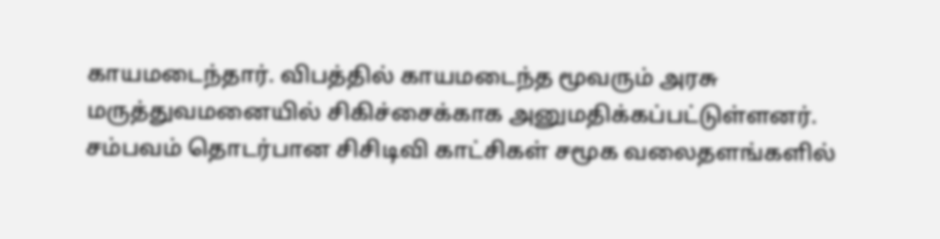காயமடைந்தார். விபத்தில் காயமடைந்த மூவரும் அரசு மருத்துவமனையில் சிகிச்சைக்காக அனுமதிக்கப்பட்டுள்ளனர். சம்பவம் தொடர்பான சிசிடிவி காட்சிகள் சமூக வலைதளங்களில்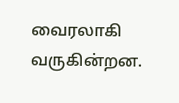வைரலாகி வருகின்றன.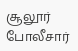சூலூர் போலீசார்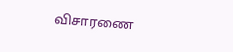விசாரணை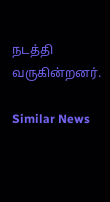நடத்தி வருகின்றனர்.

Similar News